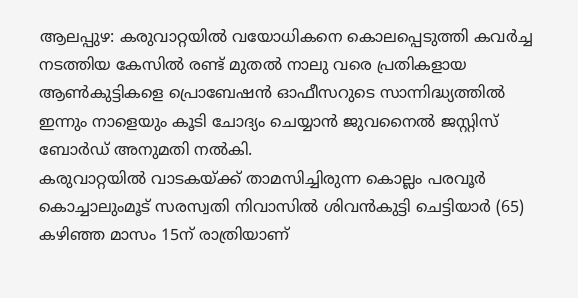ആലപ്പുഴ: കരുവാറ്റയിൽ വയോധികനെ കൊലപ്പെടുത്തി കവർച്ച നടത്തിയ കേസിൽ രണ്ട് മുതൽ നാലു വരെ പ്രതികളായ ആൺകുട്ടികളെ പ്രൊബേഷൻ ഓഫീസറുടെ സാന്നിദ്ധ്യത്തിൽ ഇന്നും നാളെയും കൂടി ചോദ്യം ചെയ്യാൻ ജുവനൈൽ ജസ്റ്റിസ് ബോർഡ് അനുമതി നൽകി.
കരുവാറ്റയിൽ വാടകയ്ക്ക് താമസിച്ചിരുന്ന കൊല്ലം പരവൂർ കൊച്ചാലുംമൂട് സരസ്വതി നിവാസിൽ ശിവൻകുട്ടി ചെട്ടിയാർ (65) കഴിഞ്ഞ മാസം 15ന് രാത്രിയാണ്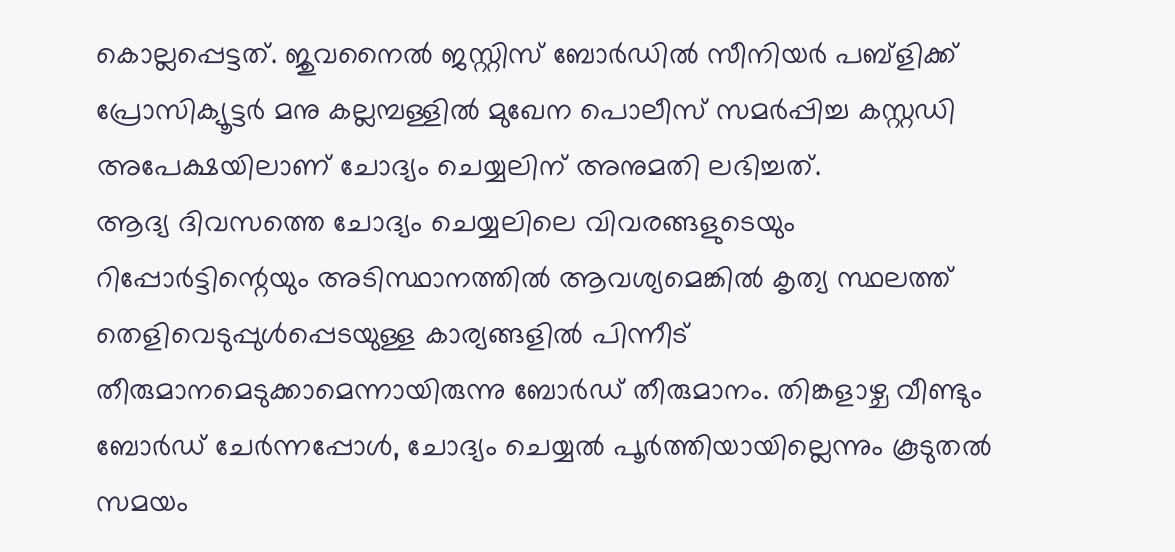കൊല്ലപ്പെട്ടത്. ജുവനൈൽ ജസ്റ്റിസ് ബോർഡിൽ സീനിയർ പബ്ളിക്ക് പ്രോസിക്യൂട്ടർ മനു കല്ലമ്പള്ളിൽ മുഖേന പൊലീസ് സമർപ്പിച്ച കസ്റ്റഡി അപേക്ഷയിലാണ് ചോദ്യം ചെയ്യലിന് അനുമതി ലഭിച്ചത്.
ആദ്യ ദിവസത്തെ ചോദ്യം ചെയ്യലിലെ വിവരങ്ങളുടെയും റിപ്പോർട്ടിന്റെയും അടിസ്ഥാനത്തിൽ ആവശ്യമെങ്കിൽ കൃത്യ സ്ഥലത്ത് തെളിവെടുപ്പുൾപ്പെടയുള്ള കാര്യങ്ങളിൽ പിന്നീട് തീരുമാനമെടുക്കാമെന്നായിരുന്നു ബോർഡ് തീരുമാനം. തിങ്കളാഴ്ച വീണ്ടും ബോർഡ് ചേർന്നപ്പോൾ, ചോദ്യം ചെയ്യൽ പൂർത്തിയായില്ലെന്നും കൂടുതൽ സമയം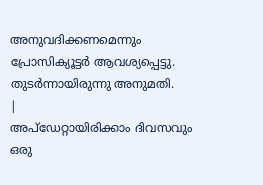അനുവദിക്കണമെന്നും പ്രോസിക്യൂട്ടർ ആവശ്യപ്പെട്ടു. തുടർന്നായിരുന്നു അനുമതി.
|
അപ്ഡേറ്റായിരിക്കാം ദിവസവും
ഒരു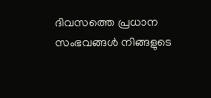ദിവസത്തെ പ്രധാന സംഭവങ്ങൾ നിങ്ങളുടെ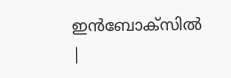ഇൻബോക്സിൽ |